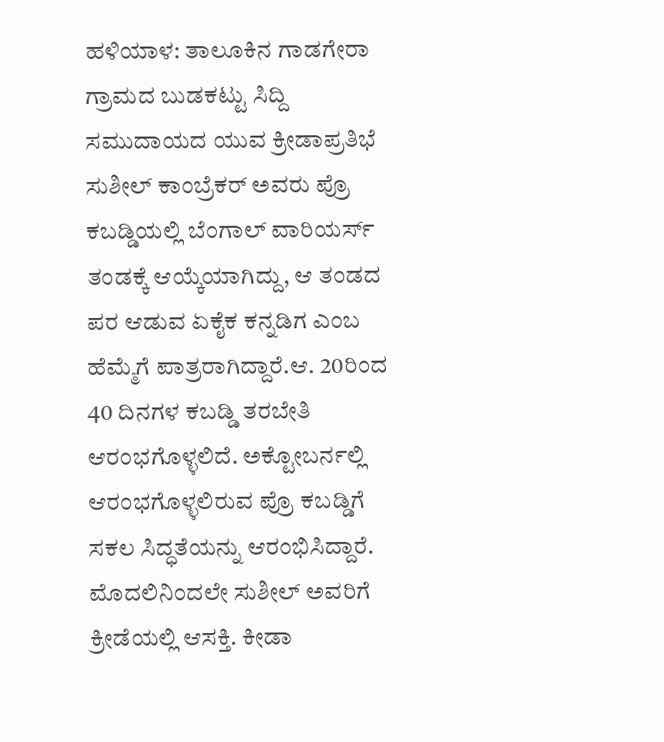ಹಳಿಯಾಳ: ತಾಲೂಕಿನ ಗಾಡಗೇರಾ ಗ್ರಾಮದ ಬುಡಕಟ್ಟು ಸಿದ್ದಿ ಸಮುದಾಯದ ಯುವ ಕ್ರೀಡಾಪ್ರತಿಭೆ ಸುಶೀಲ್ ಕಾಂಬ್ರೆಕರ್ ಅವರು ಪ್ರೊ ಕಬಡ್ಡಿಯಲ್ಲಿ ಬೆಂಗಾಲ್ ವಾರಿಯರ್ಸ್ ತಂಡಕ್ಕೆ ಆಯ್ಕೆಯಾಗಿದ್ದು, ಆ ತಂಡದ ಪರ ಆಡುವ ಏಕೈಕ ಕನ್ನಡಿಗ ಎಂಬ ಹೆಮ್ಮೆಗೆ ಪಾತ್ರರಾಗಿದ್ದಾರೆ.ಆ. 20ರಿಂದ 40 ದಿನಗಳ ಕಬಡ್ಡಿ ತರಬೇತಿ ಆರಂಭಗೊಳ್ಳಲಿದೆ. ಅಕ್ಟೋಬರ್ನಲ್ಲಿ ಆರಂಭಗೊಳ್ಳಲಿರುವ ಪ್ರೊ ಕಬಡ್ಡಿಗೆ ಸಕಲ ಸಿದ್ಧತೆಯನ್ನು ಆರಂಭಿಸಿದ್ದಾರೆ.
ಮೊದಲಿನಿಂದಲೇ ಸುಶೀಲ್ ಅವರಿಗೆ ಕ್ರೀಡೆಯಲ್ಲಿ ಆಸಕ್ತಿ. ಕೀಡಾ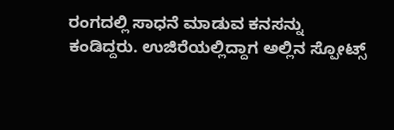ರಂಗದಲ್ಲಿ ಸಾಧನೆ ಮಾಡುವ ಕನಸನ್ನು ಕಂಡಿದ್ದರು. ಉಜಿರೆಯಲ್ಲಿದ್ದಾಗ ಅಲ್ಲಿನ ಸ್ಪೋಟ್ಸ್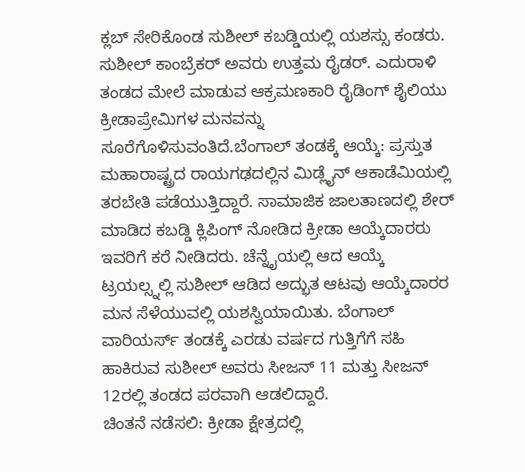ಕ್ಲಬ್ ಸೇರಿಕೊಂಡ ಸುಶೀಲ್ ಕಬಡ್ಡಿಯಲ್ಲಿ ಯಶಸ್ಸು ಕಂಡರು. ಸುಶೀಲ್ ಕಾಂಬ್ರೆಕರ್ ಅವರು ಉತ್ತಮ ರೈಡರ್. ಎದುರಾಳಿ ತಂಡದ ಮೇಲೆ ಮಾಡುವ ಆಕ್ರಮಣಕಾರಿ ರೈಡಿಂಗ್ ಶೈಲಿಯು ಕ್ರೀಡಾಪ್ರೇಮಿಗಳ ಮನವನ್ನು ಸೂರೆಗೊಳಿಸುವಂತಿದೆ.ಬೆಂಗಾಲ್ ತಂಡಕ್ಕೆ ಆಯ್ಕೆ: ಪ್ರಸ್ತುತ ಮಹಾರಾಷ್ಟ್ರದ ರಾಯಗಢದಲ್ಲಿನ ಮಿಡ್ಲೈನ್ ಆಕಾಡೆಮಿಯಲ್ಲಿ ತರಬೇತಿ ಪಡೆಯುತ್ತಿದ್ದಾರೆ. ಸಾಮಾಜಿಕ ಜಾಲತಾಣದಲ್ಲಿ ಶೇರ್ ಮಾಡಿದ ಕಬಡ್ಡಿ ಕ್ಲಿಪಿಂಗ್ ನೋಡಿದ ಕ್ರೀಡಾ ಆಯ್ಕೆದಾರರು ಇವರಿಗೆ ಕರೆ ನೀಡಿದರು. ಚೆನ್ನೈಯಲ್ಲಿ ಆದ ಆಯ್ಕೆ ಟ್ರಯಲ್ಸ್ನಲ್ಲಿ ಸುಶೀಲ್ ಆಡಿದ ಅದ್ಭುತ ಆಟವು ಆಯ್ಕೆದಾರರ ಮನ ಸೆಳೆಯುವಲ್ಲಿ ಯಶಸ್ವಿಯಾಯಿತು. ಬೆಂಗಾಲ್ ವಾರಿಯರ್ಸ್ ತಂಡಕ್ಕೆ ಎರಡು ವರ್ಷದ ಗುತ್ತಿಗೆಗೆ ಸಹಿ ಹಾಕಿರುವ ಸುಶೀಲ್ ಅವರು ಸೀಜನ್ 11 ಮತ್ತು ಸೀಜನ್ 12ರಲ್ಲಿ ತಂಡದ ಪರವಾಗಿ ಆಡಲಿದ್ದಾರೆ.
ಚಿಂತನೆ ನಡೆಸಲಿ: ಕ್ರೀಡಾ ಕ್ಷೇತ್ರದಲ್ಲಿ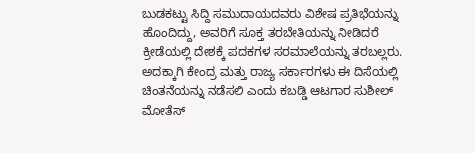ಬುಡಕಟ್ಟು ಸಿದ್ದಿ ಸಮುದಾಯದವರು ವಿಶೇಷ ಪ್ರತಿಭೆಯನ್ನು ಹೊಂದಿದ್ದು, ಅವರಿಗೆ ಸೂಕ್ತ ತರಬೇತಿಯನ್ನು ನೀಡಿದರೆ ಕ್ರೀಡೆಯಲ್ಲಿ ದೇಶಕ್ಕೆ ಪದಕಗಳ ಸರಮಾಲೆಯನ್ನು ತರಬಲ್ಲರು. ಅದಕ್ಕಾಗಿ ಕೇಂದ್ರ ಮತ್ತು ರಾಜ್ಯ ಸರ್ಕಾರಗಳು ಈ ದಿಸೆಯಲ್ಲಿ ಚಿಂತನೆಯನ್ನು ನಡೆಸಲಿ ಎಂದು ಕಬಡ್ಡಿ ಆಟಗಾರ ಸುಶೀಲ್ ಮೋತೆಸ್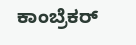ಕಾಂಬ್ರೆಕರ್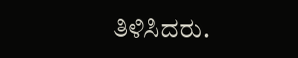ತಿಳಿಸಿದರು.